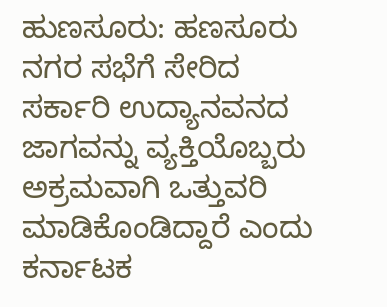ಹುಣಸೂರು: ಹಣಸೂರು
ನಗರ ಸಭೆಗೆ ಸೇರಿದ ಸರ್ಕಾರಿ ಉದ್ಯಾನವನದ ಜಾಗವನ್ನು ವ್ಯಕ್ತಿಯೊಬ್ಬರು ಅಕ್ರಮವಾಗಿ ಒತ್ತುವರಿ ಮಾಡಿಕೊಂಡಿದ್ದಾರೆ ಎಂದು ಕರ್ನಾಟಕ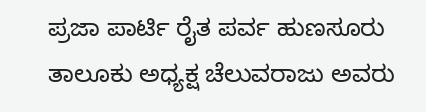ಪ್ರಜಾ ಪಾರ್ಟಿ ರೈತ ಪರ್ವ ಹುಣಸೂರು ತಾಲೂಕು ಅಧ್ಯಕ್ಷ ಚೆಲುವರಾಜು ಅವರು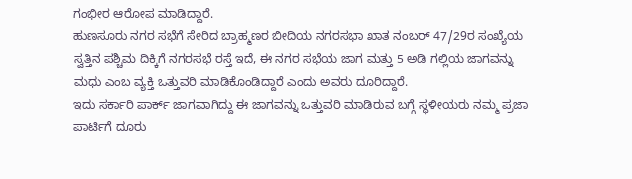ಗಂಭೀರ ಆರೋಪ ಮಾಡಿದ್ದಾರೆ.
ಹುಣಸೂರು ನಗರ ಸಭೆಗೆ ಸೇರಿದ ಬ್ರಾಹ್ಮಣರ ಬೀದಿಯ ನಗರಸಭಾ ಖಾತ ನಂಬರ್ 47/29ರ ಸಂಖ್ಯೆಯ ಸ್ವತ್ತಿನ ಪಶ್ಚಿಮ ದಿಕ್ಕಿಗೆ ನಗರಸಭೆ ರಸ್ತೆ ಇದೆ, ಈ ನಗರ ಸಭೆಯ ಜಾಗ ಮತ್ತು 5 ಅಡಿ ಗಲ್ಲಿಯ ಜಾಗವನ್ನು ಮಧು ಎಂಬ ವ್ಯಕ್ತಿ ಒತ್ತುವರಿ ಮಾಡಿಕೊಂಡಿದ್ದಾರೆ ಎಂದು ಅವರು ದೂರಿದ್ದಾರೆ.
ಇದು ಸರ್ಕಾರಿ ಪಾರ್ಕ್ ಜಾಗವಾಗಿದ್ದು ಈ ಜಾಗವನ್ನು ಒತ್ತುವರಿ ಮಾಡಿರುವ ಬಗ್ಗೆ ಸ್ಥಳೀಯರು ನಮ್ಮ ಪ್ರಜಾ ಪಾರ್ಟಿಗೆ ದೂರು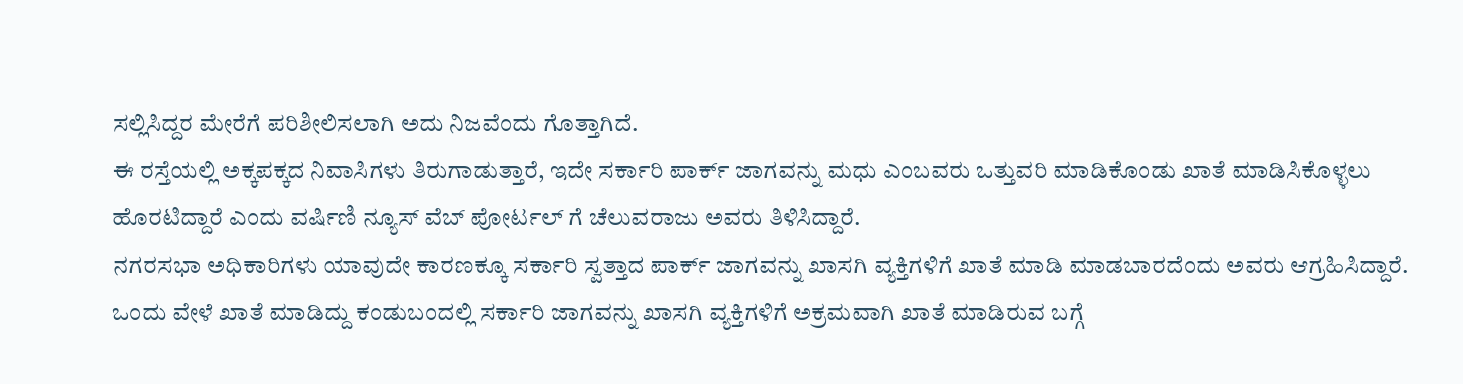ಸಲ್ಲಿಸಿದ್ದರ ಮೇರೆಗೆ ಪರಿಶೀಲಿಸಲಾಗಿ ಅದು ನಿಜವೆಂದು ಗೊತ್ತಾಗಿದೆ.
ಈ ರಸ್ತೆಯಲ್ಲಿ ಅಕ್ಕಪಕ್ಕದ ನಿವಾಸಿಗಳು ತಿರುಗಾಡುತ್ತಾರೆ, ಇದೇ ಸರ್ಕಾರಿ ಪಾರ್ಕ್ ಜಾಗವನ್ನು ಮಧು ಎಂಬವರು ಒತ್ತುವರಿ ಮಾಡಿಕೊಂಡು ಖಾತೆ ಮಾಡಿಸಿಕೊಳ್ಳಲು ಹೊರಟಿದ್ದಾರೆ ಎಂದು ವರ್ಷಿಣಿ ನ್ಯೂಸ್ ವೆಬ್ ಪೋರ್ಟಲ್ ಗೆ ಚೆಲುವರಾಜು ಅವರು ತಿಳಿಸಿದ್ದಾರೆ.
ನಗರಸಭಾ ಅಧಿಕಾರಿಗಳು ಯಾವುದೇ ಕಾರಣಕ್ಕೂ ಸರ್ಕಾರಿ ಸ್ವತ್ತಾದ ಪಾರ್ಕ್ ಜಾಗವನ್ನು ಖಾಸಗಿ ವ್ಯಕ್ತಿಗಳಿಗೆ ಖಾತೆ ಮಾಡಿ ಮಾಡಬಾರದೆಂದು ಅವರು ಆಗ್ರಹಿಸಿದ್ದಾರೆ.
ಒಂದು ವೇಳೆ ಖಾತೆ ಮಾಡಿದ್ದು ಕಂಡುಬಂದಲ್ಲಿ ಸರ್ಕಾರಿ ಜಾಗವನ್ನು ಖಾಸಗಿ ವ್ಯಕ್ತಿಗಳಿಗೆ ಅಕ್ರಮವಾಗಿ ಖಾತೆ ಮಾಡಿರುವ ಬಗ್ಗೆ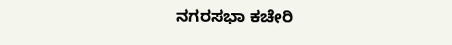ನಗರಸಭಾ ಕಚೇರಿ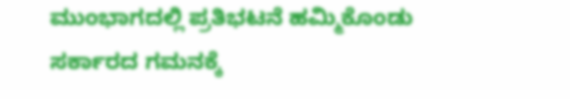ಮುಂಭಾಗದಲ್ಲಿ ಪ್ರತಿಭಟನೆ ಹಮ್ಮಿಕೊಂಡು ಸರ್ಕಾರದ ಗಮನಕ್ಕೆ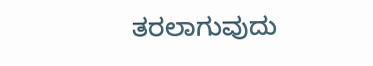ತರಲಾಗುವುದು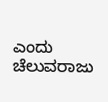ಎಂದು ಚೆಲುವರಾಜು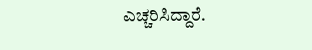ಎಚ್ಚರಿಸಿದ್ದಾರೆ.